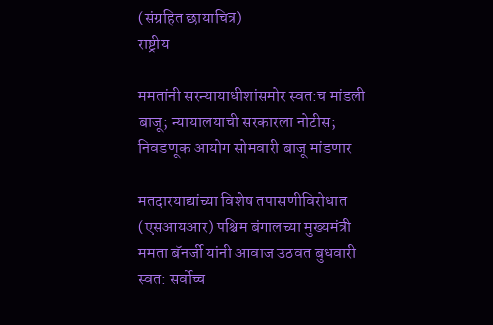(संग्रहित छायाचित्र)
राष्ट्रीय

ममतांनी सरन्यायाधीशांसमोर स्वत:च मांडली बाजू; न्यायालयाची सरकारला नोटीस; निवडणूक आयोग सोमवारी बाजू मांडणार

मतदारयाद्यांच्या विशेष तपासणीविरोधात (एसआयआर) पश्चिम बंगालच्या मुख्यमंत्री ममता बॅनर्जी यांनी आवाज उठवत बुधवारी स्वत: सर्वोच्च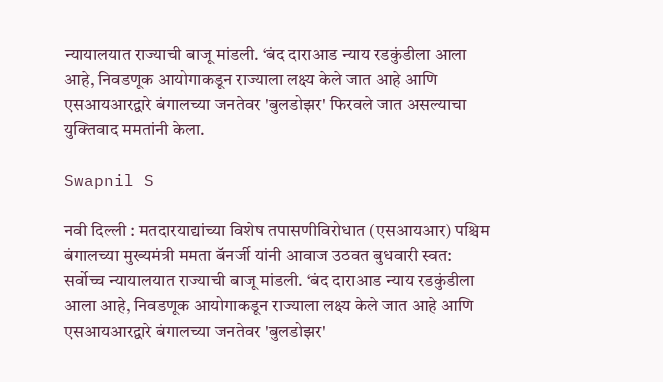न्यायालयात राज्याची बाजू मांडली. ‘बंद दाराआड न्याय रडकुंडीला आला आहे, निवडणूक आयोगाकडून राज्याला लक्ष्य केले जात आहे आणि एसआयआरद्वारे बंगालच्या जनतेवर 'बुलडोझर' फिरवले जात असल्याचा युक्तिवाद ममतांनी केला.

Swapnil S

नवी दिल्ली : मतदारयाद्यांच्या विशेष तपासणीविरोधात (एसआयआर) पश्चिम बंगालच्या मुख्यमंत्री ममता बॅनर्जी यांनी आवाज उठवत बुधवारी स्वत: सर्वोच्च न्यायालयात राज्याची बाजू मांडली. ‘बंद दाराआड न्याय रडकुंडीला आला आहे, निवडणूक आयोगाकडून राज्याला लक्ष्य केले जात आहे आणि एसआयआरद्वारे बंगालच्या जनतेवर 'बुलडोझर'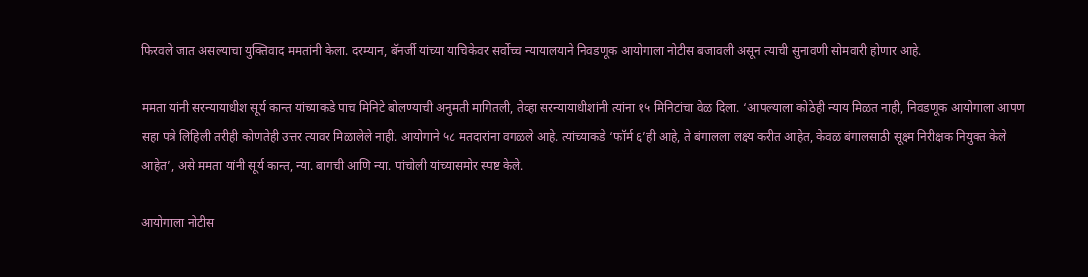फिरवले जात असल्याचा युक्तिवाद ममतांनी केला. दरम्यान, बॅनर्जी यांच्या याचिकेवर सर्वोच्च न्यायालयाने निवडणूक आयोगाला नोटीस बजावली असून त्याची सुनावणी सोमवारी होणार आहे.

ममता यांनी सरन्यायाधीश सूर्य कान्त यांच्याकडे पाच मिनिटे बोलण्याची अनुमती मागितली, तेव्हा सरन्यायाधीशांनी त्यांना १५ मिनिटांचा वेळ दिला. ‘आपल्याला कोठेही न्याय मिळत नाही, निवडणूक आयोगाला आपण सहा पत्रे लिहिली तरीही कोणतेही उत्तर त्यावर मिळालेले नाही. आयोगाने ५८ मतदारांना वगळले आहे. त्यांच्याकडे ‘फॉर्म ६’ही आहे, ते बंगालला लक्ष्य करीत आहेत, केवळ बंगालसाठी सूक्ष्म निरीक्षक नियुक्त केले आहेत’, असे ममता यांनी सूर्य कान्त, न्या. बागची आणि न्या. पांचोली यांच्यासमोर स्पष्ट केले.

आयोगाला नोटीस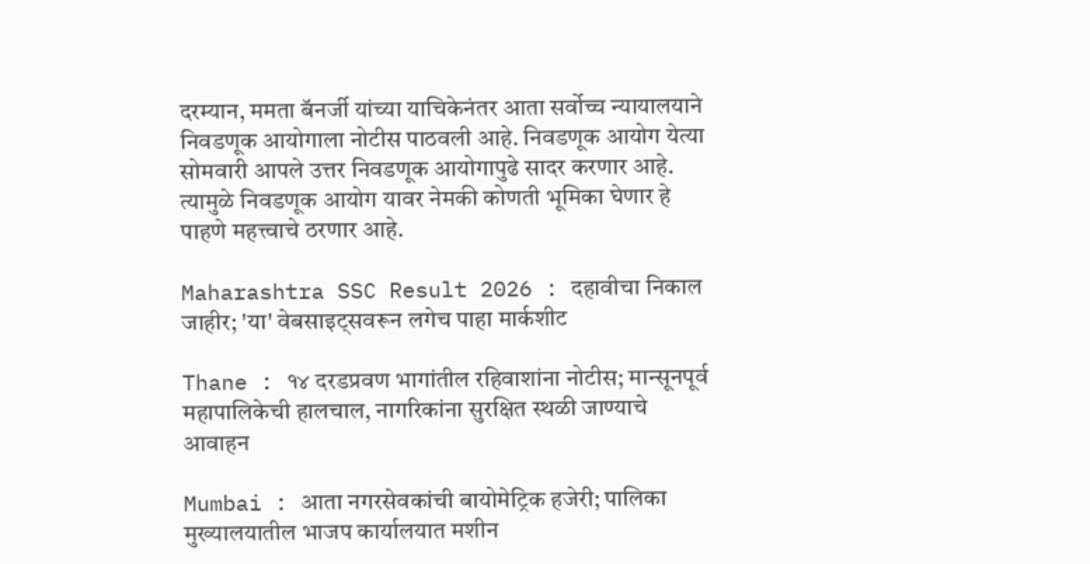दरम्यान, ममता बॅनर्जी यांच्या याचिकेनंतर आता सर्वोच्च न्यायालयाने निवडणूक आयोगाला नोटीस पाठवली आहे. निवडणूक आयोग येत्या सोमवारी आपले उत्तर निवडणूक आयोगापुढे सादर करणार आहे. त्यामुळे निवडणूक आयोग यावर नेमकी कोणती भूमिका घेणार हे पाहणे महत्त्वाचे ठरणार आहे.

Maharashtra SSC Result 2026 : दहावीचा निकाल जाहीर; 'या' वेबसाइट्सवरून लगेच पाहा मार्कशीट

Thane : १४ दरडप्रवण भागांतील रहिवाशांना नोटीस; मान्सूनपूर्व महापालिकेची हालचाल, नागरिकांना सुरक्षित स्थळी जाण्याचे आवाहन

Mumbai : आता नगरसेवकांची बायोमेट्रिक हजेरी; पालिका मुख्यालयातील भाजप कार्यालयात मशीन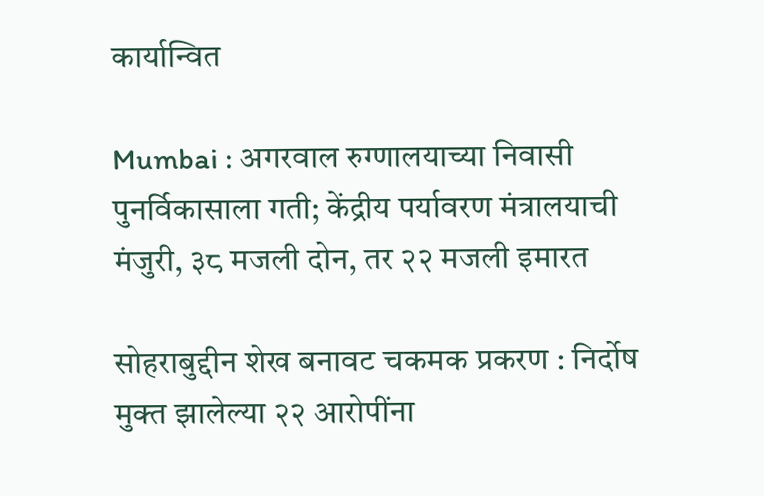कार्यान्वित

Mumbai : अगरवाल रुग्णालयाच्या निवासी पुनर्विकासाला गती; केंद्रीय पर्यावरण मंत्रालयाची मंजुरी, ३८ मजली दोन, तर २२ मजली इमारत

सोहराबुद्दीन शेख बनावट चकमक प्रकरण : निर्दोष मुक्त झालेल्या २२ आरोपींना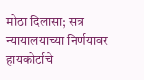मोठा दिलासा; सत्र न्यायालयाच्या निर्णयावर हायकोर्टाचे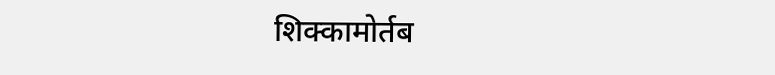शिक्कामोर्तब